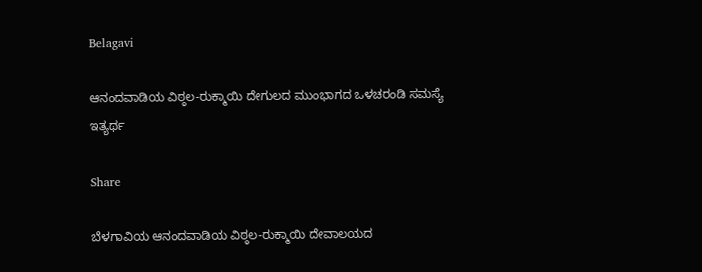Belagavi

ಆನಂದವಾಡಿಯ ವಿಠ್ಠಲ-ರುಕ್ಮಾಯಿ ದೇಗುಲದ ಮುಂಭಾಗದ ಒಳಚರಂಡಿ ಸಮಸ್ಯೆ ಇತ್ಯರ್ಥ

Share

ಬೆಳಗಾವಿಯ ಆನಂದವಾಡಿಯ ವಿಠ್ಠಲ-ರುಕ್ಮಾಯಿ ದೇವಾಲಯದ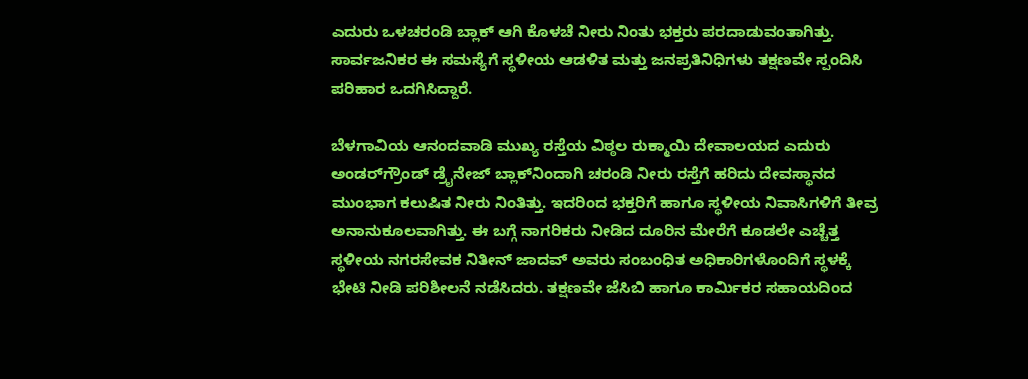ಎದುರು ಒಳಚರಂಡಿ ಬ್ಲಾಕ್ ಆಗಿ ಕೊಳಚೆ ನೀರು ನಿಂತು ಭಕ್ತರು ಪರದಾಡುವಂತಾಗಿತ್ತು. ಸಾರ್ವಜನಿಕರ ಈ ಸಮಸ್ಯೆಗೆ ಸ್ಥಳೀಯ ಆಡಳಿತ ಮತ್ತು ಜನಪ್ರತಿನಿಧಿಗಳು ತಕ್ಷಣವೇ ಸ್ಪಂದಿಸಿ ಪರಿಹಾರ ಒದಗಿಸಿದ್ದಾರೆ.

ಬೆಳಗಾವಿಯ ಆನಂದವಾಡಿ ಮುಖ್ಯ ರಸ್ತೆಯ ವಿಠ್ಠಲ ರುಕ್ಮಾಯಿ ದೇವಾಲಯದ ಎದುರು ಅಂಡರ್‌ಗ್ರೌಂಡ್ ಡ್ರೈನೇಜ್ ಬ್ಲಾಕ್‌ನಿಂದಾಗಿ ಚರಂಡಿ ನೀರು ರಸ್ತೆಗೆ ಹರಿದು ದೇವಸ್ಥಾನದ ಮುಂಭಾಗ ಕಲುಷಿತ ನೀರು ನಿಂತಿತ್ತು. ಇದರಿಂದ ಭಕ್ತರಿಗೆ ಹಾಗೂ ಸ್ಥಳೀಯ ನಿವಾಸಿಗಳಿಗೆ ತೀವ್ರ ಅನಾನುಕೂಲವಾಗಿತ್ತು. ಈ ಬಗ್ಗೆ ನಾಗರಿಕರು ನೀಡಿದ ದೂರಿನ ಮೇರೆಗೆ ಕೂಡಲೇ ಎಚ್ಚೆತ್ತ ಸ್ಥಳೀಯ ನಗರಸೇವಕ ನಿತೀನ್ ಜಾದವ್ ಅವರು ಸಂಬಂಧಿತ ಅಧಿಕಾರಿಗಳೊಂದಿಗೆ ಸ್ಥಳಕ್ಕೆ ಭೇಟಿ ನೀಡಿ ಪರಿಶೀಲನೆ ನಡೆಸಿದರು. ತಕ್ಷಣವೇ ಜೆಸಿಬಿ ಹಾಗೂ ಕಾರ್ಮಿಕರ ಸಹಾಯದಿಂದ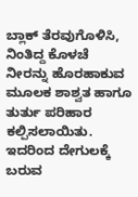ಬ್ಲಾಕ್ ತೆರವುಗೊಳಿಸಿ, ನಿಂತಿದ್ದ ಕೊಳಚೆ ನೀರನ್ನು ಹೊರಹಾಕುವ ಮೂಲಕ ಶಾಶ್ವತ ಹಾಗೂ ತುರ್ತು ಪರಿಹಾರ ಕಲ್ಪಿಸಲಾಯಿತು. ಇದರಿಂದ ದೇಗುಲಕ್ಕೆ ಬರುವ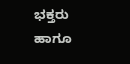ಭಕ್ತರು ಹಾಗೂ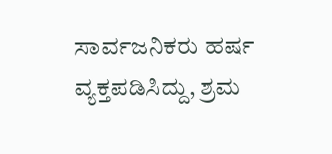ಸಾರ್ವಜನಿಕರು ಹರ್ಷ ವ್ಯಕ್ತಪಡಿಸಿದ್ದು, ಶ್ರಮ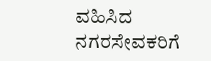ವಹಿಸಿದ ನಗರಸೇವಕರಿಗೆ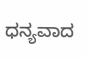ಧನ್ಯವಾದ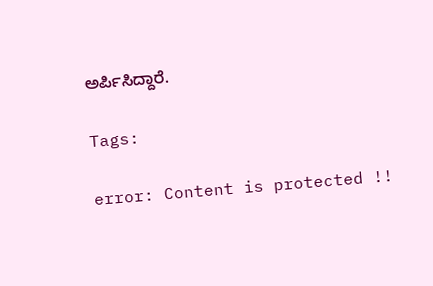ಅರ್ಪಿಸಿದ್ದಾರೆ.

Tags:

error: Content is protected !!